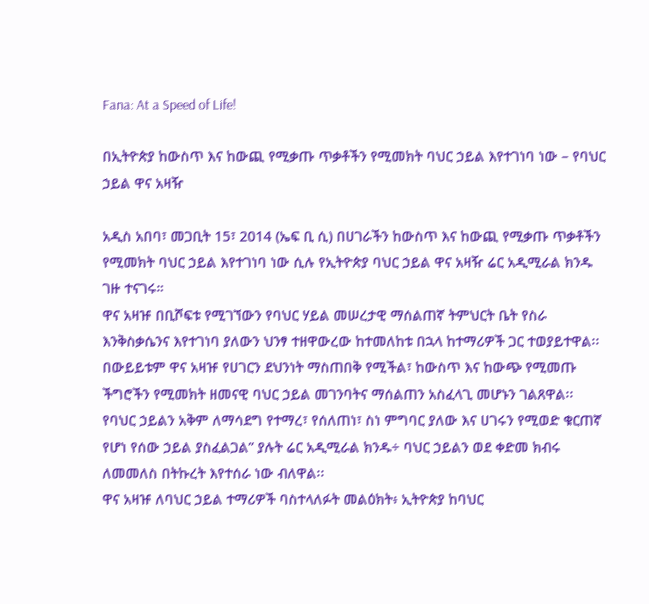Fana: At a Speed of Life!

በኢትዮጵያ ከውስጥ እና ከውጪ የሚቃጡ ጥቃቶችን የሚመክት ባህር ኃይል እየተገነባ ነው – የባህር ኃይል ዋና አዛዥ

አዲስ አበባ፣ መጋቢት 15፣ 2014 (ኤፍ ቢ ሲ) በሀገራችን ከውስጥ እና ከውጪ የሚቃጡ ጥቃቶችን የሚመክት ባህር ኃይል እየተገነባ ነው ሲሉ የኢትዮጵያ ባህር ኃይል ዋና አዛዥ ሬር አዲሚራል ክንዱ ገዙ ተናገሩ።
ዋና አዛዡ በቢሾፍቱ የሚገኘውን የባህር ሃይል መሠረታዊ ማሰልጠኛ ትምህርት ቤት የስራ እንቅስቃሴንና እየተገነባ ያለውን ህንፃ ተዘዋውረው ከተመለከቱ በኋላ ከተማሪዎች ጋር ተወያይተዋል፡፡
በውይይቱም ዋና አዛዡ የሀገርን ደህንነት ማስጠበቅ የሚችል፣ ከውስጥ እና ከውጭ የሚመጡ ችግሮችን የሚመክት ዘመናዊ ባህር ኃይል መገንባትና ማሰልጠን አስፈላጊ መሆኑን ገልጸዋል፡፡
የባህር ኃይልን አቅም ለማሳደግ የተማረ፣ የሰለጠነ፣ ስነ ምግባር ያለው እና ሀገሩን የሚወድ ቁርጠኛ የሆነ የሰው ኃይል ያስፈልጋል” ያሉት ሬር አዲሚራል ክንዱ÷ ባህር ኃይልን ወደ ቀድመ ክብሩ ለመመለስ በትኩረት እየተሰራ ነው ብለዋል፡፡
ዋና አዛዡ ለባህር ኃይል ተማሪዎች ባስተላለፉት መልዕክት፥ ኢትዮጵያ ከባህር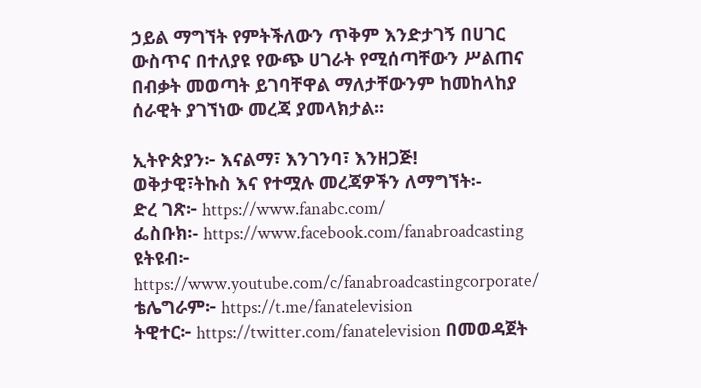ኃይል ማግኘት የምትችለውን ጥቅም እንድታገኝ በሀገር ውስጥና በተለያዩ የውጭ ሀገራት የሚሰጣቸውን ሥልጠና በብቃት መወጣት ይገባቸዋል ማለታቸውንም ከመከላከያ ሰራዊት ያገኘነው መረጃ ያመላክታል፡፡

ኢትዮጵያን፦ እናልማ፣ እንገንባ፣ እንዘጋጅ!
ወቅታዊ፣ትኩስ እና የተሟሉ መረጃዎችን ለማግኘት፡-
ድረ ገጽ፦ https://www.fanabc.com/
ፌስቡክ፡- https://www.facebook.com/fanabroadcasting
ዩትዩብ፦ https://www.youtube.com/c/fanabroadcastingcorporate/
ቴሌግራም፦ https://t.me/fanatelevision
ትዊተር፦ https://twitter.com/fanatelevision በመወዳጀት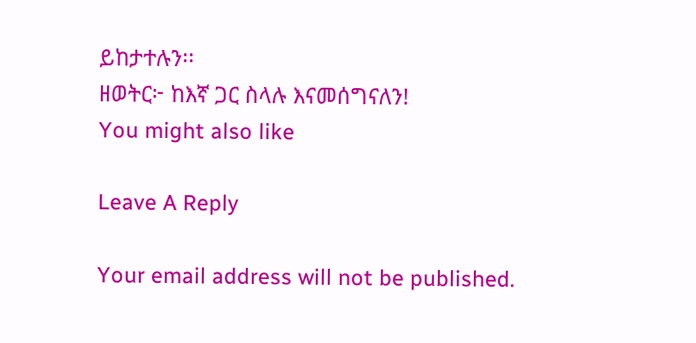ይከታተሉን፡፡
ዘወትር፦ ከእኛ ጋር ስላሉ እናመሰግናለን!
You might also like

Leave A Reply

Your email address will not be published.